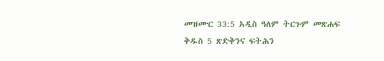መዝሙር 33:5 አዲስ ዓለም ትርጉም መጽሐፍ ቅዱስ 5 ጽድቅንና ፍትሕን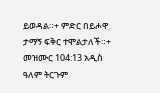ይወዳል።+ ምድር በይሖዋ ታማኝ ፍቅር ተሞልታለች።+ መዝሙር 104:13 አዲስ ዓለም ትርጉም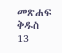መጽሐፍ ቅዱስ 13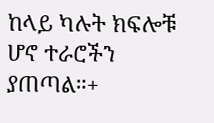ከላይ ካሉት ክፍሎቹ ሆኖ ተራሮችን ያጠጣል።+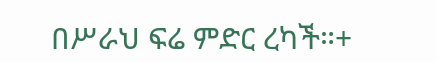በሥራህ ፍሬ ምድር ረካች።+